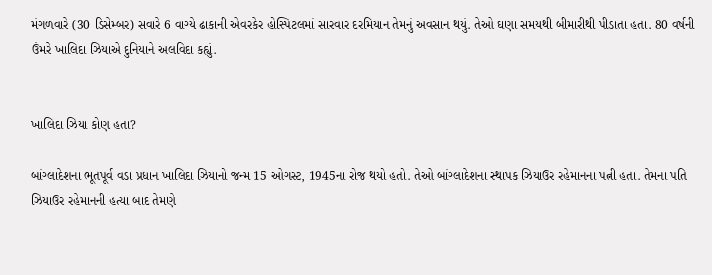મંગળવારે (30 ડિસેમ્બર) સવારે 6 વાગ્યે ઢાકાની એવરકેર હોસ્પિટલમાં સારવાર દરમિયાન તેમનું અવસાન થયું. તેઓ ઘણા સમયથી બીમારીથી પીડાતા હતા. 80 વર્ષની ઉંમરે ખાલિદા ઝિયાએ દુનિયાને અલવિદા કહ્યું.


ખાલિદા ઝિયા કોણ હતા?

બાંગ્લાદેશના ભૂતપૂર્વ વડા પ્રધાન ખાલિદા ઝિયાનો જન્મ 15 ઓગસ્ટ, 1945ના રોજ થયો હતો. તેઓ બાંગ્લાદેશના સ્થાપક ઝિયાઉર રહેમાનના પત્ની હતા. તેમના પતિ ઝિયાઉર રહેમાનની હત્યા બાદ તેમણે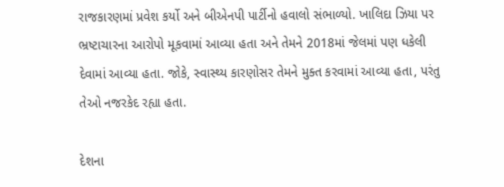રાજકારણમાં પ્રવેશ કર્યો અને બીએનપી પાર્ટીનો હવાલો સંભાળ્યો. ખાલિદા ઝિયા પર ભ્રષ્ટાચારના આરોપો મૂકવામાં આવ્યા હતા અને તેમને 2018માં જેલમાં પણ ધકેલી દેવામાં આવ્યા હતા. જોકે, સ્વાસ્થ્ય કારણોસર તેમને મુક્ત કરવામાં આવ્યા હતા, પરંતુ તેઓ નજરકેદ રહ્યા હતા.

દેશના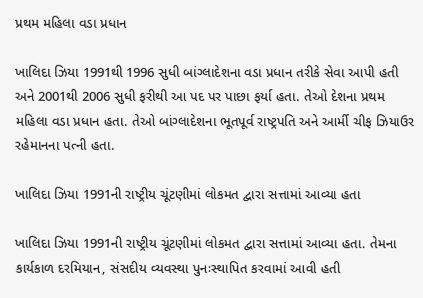પ્રથમ મહિલા વડા પ્રધાન

ખાલિદા ઝિયા 1991થી 1996 સુધી બાંગ્લાદેશના વડા પ્રધાન તરીકે સેવા આપી હતી અને 2001થી 2006 સુધી ફરીથી આ પદ પર પાછા ફર્યા હતા. તેઓ દેશના પ્રથમ મહિલા વડા પ્રધાન હતા. તેઓ બાંગ્લાદેશના ભૂતપૂર્વ રાષ્ટ્રપતિ અને આર્મી ચીફ ઝિયાઉર રહેમાનના પત્ની હતા.

ખાલિદા ઝિયા 1991ની રાષ્ટ્રીય ચૂંટણીમાં લોકમત દ્વારા સત્તામાં આવ્યા હતા

ખાલિદા ઝિયા 1991ની રાષ્ટ્રીય ચૂંટણીમાં લોકમત દ્વારા સત્તામાં આવ્યા હતા. તેમના કાર્યકાળ દરમિયાન, સંસદીય વ્યવસ્થા પુનઃસ્થાપિત કરવામાં આવી હતી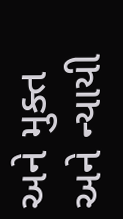અને મુક્ત અને ન્યાયી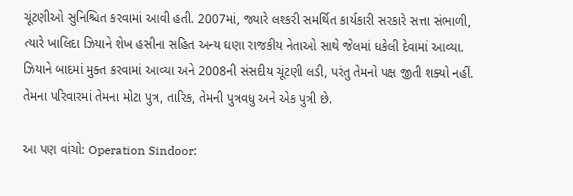ચૂંટણીઓ સુનિશ્ચિત કરવામાં આવી હતી. 2007માં, જ્યારે લશ્કરી સમર્થિત કાર્યકારી સરકારે સત્તા સંભાળી, ત્યારે ખાલિદા ઝિયાને શેખ હસીના સહિત અન્ય ઘણા રાજકીય નેતાઓ સાથે જેલમાં ધકેલી દેવામાં આવ્યા. ઝિયાને બાદમાં મુક્ત કરવામાં આવ્યા અને 2008ની સંસદીય ચૂંટણી લડી, પરંતુ તેમનો પક્ષ જીતી શક્યો નહીં. તેમના પરિવારમાં તેમના મોટા પુત્ર, તારિક, તેમની પુત્રવધુ અને એક પુત્રી છે.

આ પણ વાંચો: Operation Sindoor: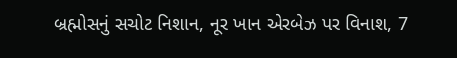બ્રહ્મોસનું સચોટ નિશાન, નૂર ખાન એરબેઝ પર વિનાશ, 7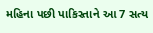મહિના પછી પાકિસ્તાને આ 7 સત્ય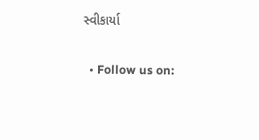સ્વીકાર્યા

  • Follow us on: